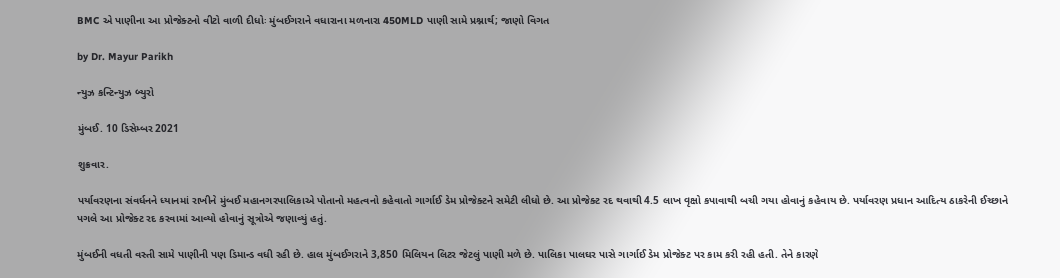BMC એ પાણીના આ પ્રોજેક્ટનો વીટો વાળી દીધોઃ મુંબઈગરાને વધારાના મળનારા 450MLD પાણી સામે પ્રશ્નાર્થ; જાણો વિગત

by Dr. Mayur Parikh

ન્યુઝ કન્ટિન્યુઝ બ્યુરો

મુંબઈ. 10 ડિસેમ્બર 2021

શુક્રવાર.

પર્યાવરણના સંવર્ધનને ધ્યાનમાં રાખીને મુંબઈ મહાનગરપાલિકાએ પોતાનો મહત્વનો કહેવાતો ગાર્ગાઈ ડેમ પ્રોજેક્ટને સમેટી લીધો છે. આ પ્રોજેક્ટ રદ થવાથી 4.5 લાખ વૃક્ષો કપાવાથી બચી ગયા હોવાનું કહેવાય છે. પર્યાવરણ પ્રધાન આદિત્ય ઠાકરેની ઈચ્છાને પગલે આ પ્રોજેક્ટ રદ કરવામાં આવ્યો હોવાનું સૂત્રોએ જણાવ્યું હતું.

મુંબઈની વધતી વસ્તી સામે પાણીની પણ ડિમાન્ડ વધી રહી છે. હાલ મુંબઈગરાને 3,850 મિલિયન લિટર જેટલું પાણી મળે છે. પાલિકા પાલઘર પાસે ગાર્ગાઈ ડેમ પ્રોજેક્ટ પર કામ કરી રહી હતી. તેને કારણે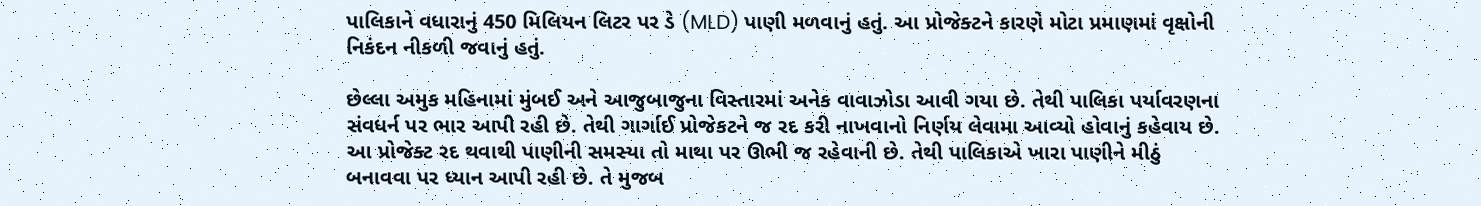પાલિકાને વધારાનું 450 મિલિયન લિટર પર ડે (MLD) પાણી મળવાનું હતું. આ પ્રોજેક્ટને કારણે મોટા પ્રમાણમાં વૃક્ષોની નિકંદન નીકળી જવાનું હતું.

છેલ્લા અમુક મહિનામાં મુંબઈ અને આજુબાજુના વિસ્તારમાં અનેક વાવાઝોડા આવી ગયા છે. તેથી પાલિકા પર્યાવરણના સંવધર્ન પર ભાર આપી રહી છે. તેથી ગાર્ગાઈ પ્રોજેકટને જ રદ કરી નાખવાનો નિર્ણય લેવામા આવ્યો હોવાનું કહેવાય છે.
આ પ્રોજેક્ટ રદ થવાથી પાણીની સમસ્યા તો માથા પર ઊભી જ રહેવાની છે. તેથી પાલિકાએ ખારા પાણીને મીઠું બનાવવા પર ધ્યાન આપી રહી છે. તે મુજબ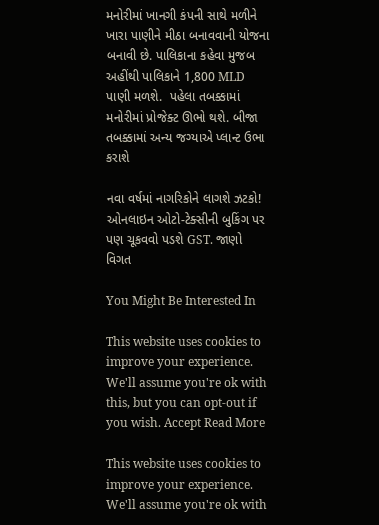મનોરીમાં ખાનગી કંપની સાથે મળીને ખારા પાણીને મીઠા બનાવવાની યોજના બનાવી છે. પાલિકાના કહેવા મુજબ અહીંથી પાલિકાને 1,800 MLD પાણી મળશે.  પહેલા તબક્કામાં મનોરીમાં પ્રોજેક્ટ ઊભો થશે. બીજા તબક્કામાં અન્ય જગ્યાએ પ્લાન્ટ ઉભા કરાશે

નવા વર્ષમાં નાગરિકોને લાગશે ઝટકો! ઓનલાઇન ઓટો-ટેક્સીની બુકિંગ પર પણ ચૂકવવો પડશે GST. જાણો વિગત

You Might Be Interested In

This website uses cookies to improve your experience. We'll assume you're ok with this, but you can opt-out if you wish. Accept Read More

This website uses cookies to improve your experience. We'll assume you're ok with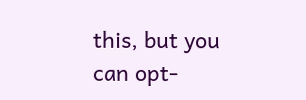this, but you can opt-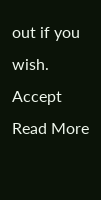out if you wish. Accept Read More